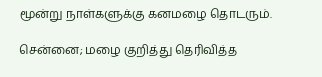மூன்று நாள்களுக்கு கனமழை தொடரும்.

சென்னை; மழை குறித்து தெரிவித்த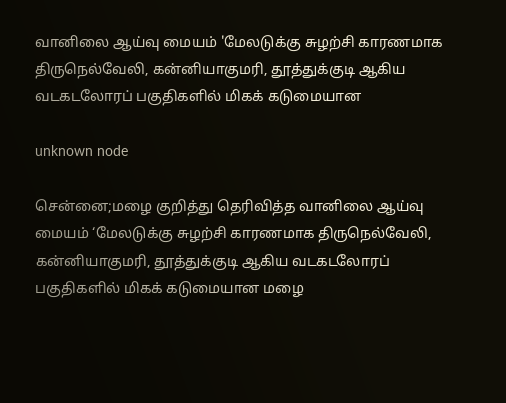வானிலை ஆய்வு மையம் 'மேலடுக்கு சுழற்சி காரணமாக திருநெல்வேலி, கன்னியாகுமரி, தூத்துக்குடி ஆகிய வடகடலோரப் பகுதிகளில் மிகக் கடுமையான

unknown node

சென்னை;மழை குறித்து தெரிவித்த வானிலை ஆய்வு மையம் ‘மேலடுக்கு சுழற்சி காரணமாக திருநெல்வேலி, கன்னியாகுமரி, தூத்துக்குடி ஆகிய வடகடலோரப் பகுதிகளில் மிகக் கடுமையான மழை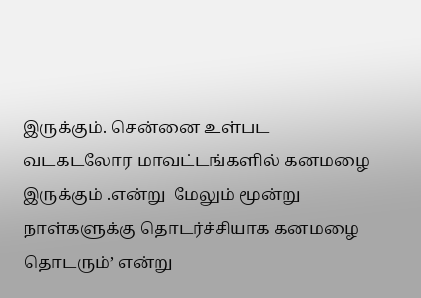இருக்கும். சென்னை உள்பட வடகடலோர மாவட்டங்களில் கனமழை இருக்கும் .என்று  மேலும் மூன்று நாள்களுக்கு தொடர்ச்சியாக கனமழை தொடரும்’ என்று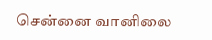சென்னை வானிலை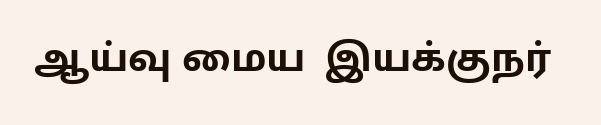ஆய்வு மைய  இயக்குநர்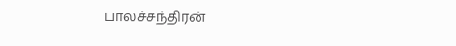பாலச்சந்திரன்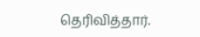தெரிவித்தார்.